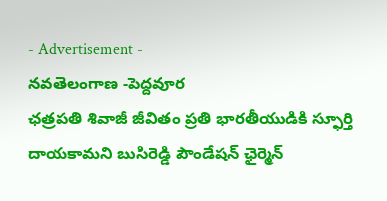- Advertisement -
నవతెలంగాణ -పెద్దవూర
ఛత్రపతి శివాజీ జీవితం ప్రతి భారతీయుడికి స్ఫూర్తి దాయకామని బుసిరెడ్డి పౌండేషన్ ఛైర్మెన్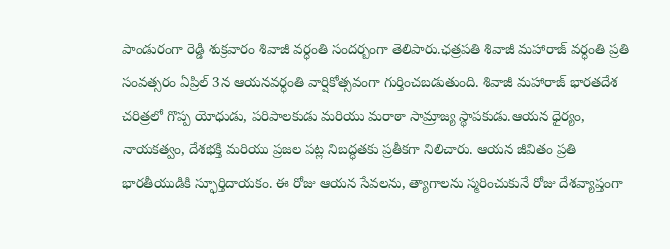పాండురంగా రెడ్డి శుక్రవారం శివాజీ వర్ధంతి సందర్బంగా తెలిపారు.ఛత్రపతి శివాజీ మహారాజ్ వర్ధంతి ప్రతి సంవత్సరం ఏప్రిల్ 3న ఆయనవర్ధంతి వార్షికోత్సవంగా గుర్తించబడుతుంది. శివాజీ మహారాజ్ భారతదేశ చరిత్రలో గొప్ప యోధుడు, పరిపాలకుడు మరియు మరాఠా సామ్రాజ్య స్థాపకుడు.ఆయన ధైర్యం, నాయకత్వం, దేశభక్తి మరియు ప్రజల పట్ల నిబద్ధతకు ప్రతీకగా నిలిచారు. ఆయన జీవితం ప్రతి భారతీయుడికి స్ఫూర్తిదాయకం. ఈ రోజు ఆయన సేవలను, త్యాగాలను స్మరించుకునే రోజు దేశవ్యాప్తంగా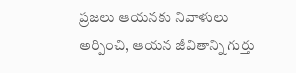ప్రజలు ఆయనకు నివాళులు అర్పించి, ఆయన జీవితాన్ని గుర్తు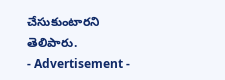చేసుకుంటారని తెలిపారు.
- Advertisement -